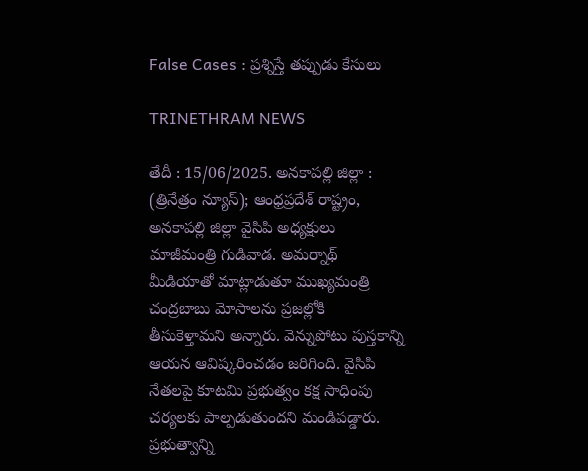False Cases : ప్రశ్నిస్తే తప్పుడు కేసులు

TRINETHRAM NEWS

తేదీ : 15/06/2025. అనకాపల్లి జిల్లా : (త్రినేత్రం న్యూస్); ఆంధ్రప్రదేశ్ రాష్ట్రం, అనకాపల్లి జిల్లా వైసిపి అధ్యక్షులు మాజీమంత్రి గుడివాడ. అమర్నాథ్ మీడియాతో మాట్లాడుతూ ముఖ్యమంత్రి చంద్రబాబు మోసాలను ప్రజల్లోకి తీసుకెళ్తామని అన్నారు. వెన్నుపోటు పుస్తకాన్ని ఆయన ఆవిష్కరించడం జరిగింది. వైసిపి నేతలపై కూటమి ప్రభుత్వం కక్ష సాధింపు చర్యలకు పాల్పడుతుందని మండిపడ్డారు. ప్రభుత్వాన్ని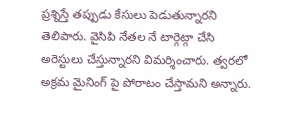ప్రశ్నిస్తే తప్పుడు కేసులు పెడుతున్నారని తెలిపారు. వైసిపి నేతల నే టార్గెట్గా చేసి అరెస్టులు చేస్తున్నారని విమర్శించారు. త్వరలో అక్రమ మైనింగ్ పై పోరాటం చేస్తామని అన్నారు.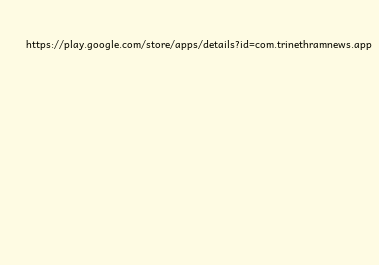https://play.google.com/store/apps/details?id=com.trinethramnews.app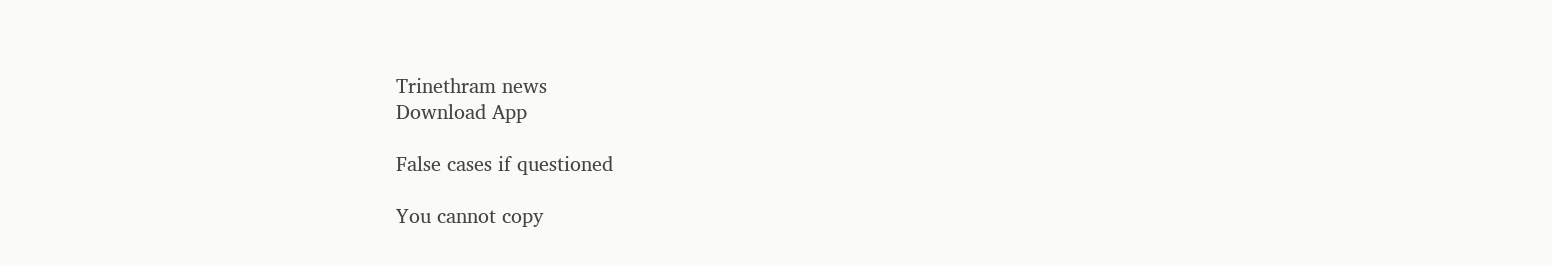Trinethram news
Download App

False cases if questioned

You cannot copy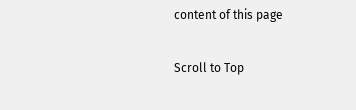content of this page

Scroll to Top